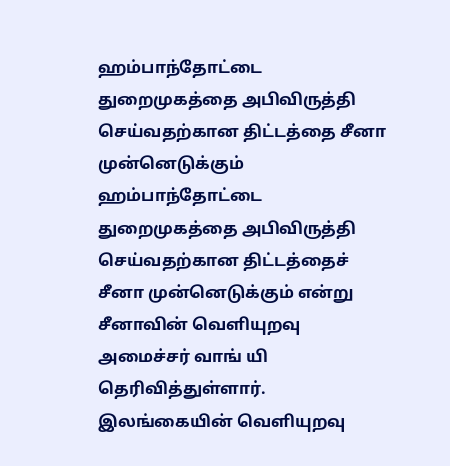ஹம்பாந்தோட்டை துறைமுகத்தை அபிவிருத்தி செய்வதற்கான திட்டத்தை சீனா முன்னெடுக்கும்
ஹம்பாந்தோட்டை துறைமுகத்தை அபிவிருத்தி செய்வதற்கான திட்டத்தைச் சீனா முன்னெடுக்கும் என்று சீனாவின் வெளியுறவு அமைச்சர் வாங் யி தெரிவித்துள்ளார்.
இலங்கையின் வெளியுறவு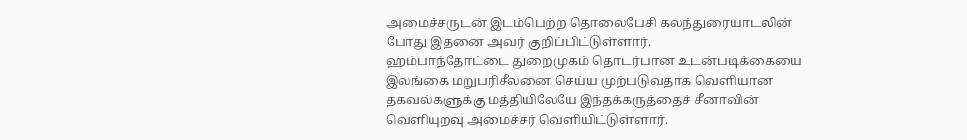அமைச்சருடன் இடம்பெற்ற தொலைபேசி கலந்துரையாடலின் போது இதனை அவர் குறிப்பிட்டுள்ளார்.
ஹம்பாந்தோட்டை துறைமுகம் தொடர்பான உடன்படிக்கையை இலங்கை மறுபரிசீலனை செய்ய முற்படுவதாக வெளியான தகவல்களுக்கு மத்தியிலேயே இந்தக்கருத்தைச் சீனாவின் வெளியுறவு அமைச்சர் வெளியிட்டுள்ளார்.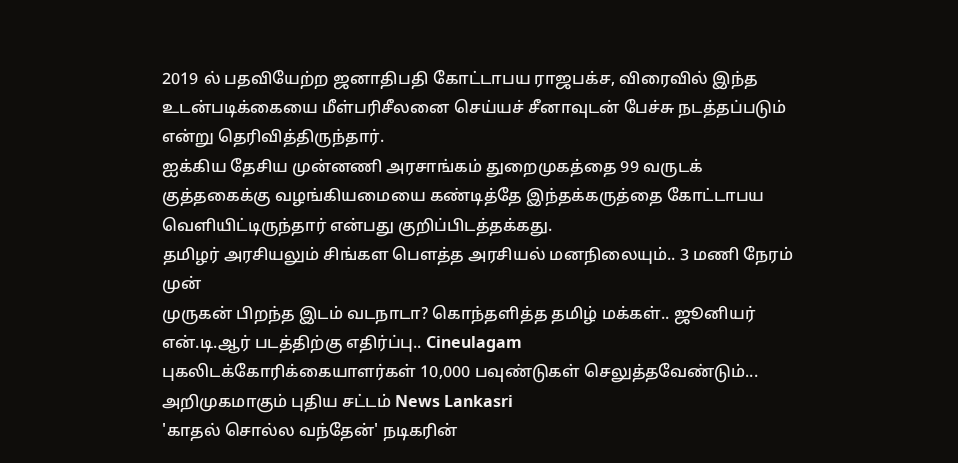2019 ல் பதவியேற்ற ஜனாதிபதி கோட்டாபய ராஜபக்ச, விரைவில் இந்த உடன்படிக்கையை மீள்பரிசீலனை செய்யச் சீனாவுடன் பேச்சு நடத்தப்படும் என்று தெரிவித்திருந்தார்.
ஐக்கிய தேசிய முன்னணி அரசாங்கம் துறைமுகத்தை 99 வருடக் குத்தகைக்கு வழங்கியமையை கண்டித்தே இந்தக்கருத்தை கோட்டாபய வெளியிட்டிருந்தார் என்பது குறிப்பிடத்தக்கது.
தமிழர் அரசியலும் சிங்கள பௌத்த அரசியல் மனநிலையும்.. 3 மணி நேரம் முன்
முருகன் பிறந்த இடம் வடநாடா? கொந்தளித்த தமிழ் மக்கள்.. ஜூனியர் என்.டி.ஆர் படத்திற்கு எதிர்ப்பு.. Cineulagam
புகலிடக்கோரிக்கையாளர்கள் 10,000 பவுண்டுகள் செலுத்தவேண்டும்... அறிமுகமாகும் புதிய சட்டம் News Lankasri
'காதல் சொல்ல வந்தேன்' நடிகரின்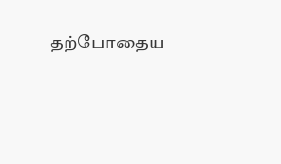தற்போதைய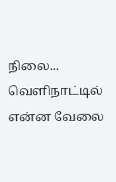நிலை... வெளிநாட்டில் என்ன வேலை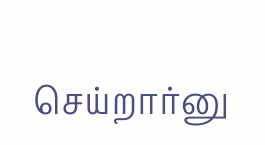செய்றார்னு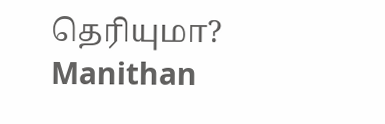தெரியுமா? Manithan